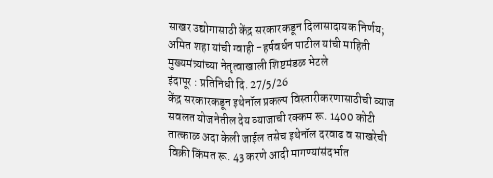साखर उद्योगासाठी केंद्र सरकारकडून दिलासादायक निर्णय; अमित शहा यांची ग्वाही -हर्षवर्धन पाटील यांची माहिती
मुख्यमंत्र्यांच्या नेतृत्वाखाली शिष्टमंडळ भेटले
इंदापूर : प्रतिनिधी दि. 27/5/26
केंद्र सरकारकडून इथेनॉल प्रकल्प विस्तारीकरणासाठीची व्याज सवलत योजनेतील देय व्याजाची रक्कम रू. 1400 कोटी तात्काळ अदा केली जाईल तसेच इथेनॉल दरवाढ व साखरेची विक्री किंमत रू. 43 करणे आदी मागण्यांसंदर्भात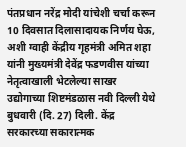पंतप्रधान नरेंद्र मोदी यांचेशी चर्चा करून 10 दिवसात दिलासादायक निर्णय घेऊ, अशी ग्वाही केंद्रीय गृहमंत्री अमित शहा यांनी मुख्यमंत्री देवेंद्र फडणवीस यांच्या नेतृत्वाखाली भेटलेल्या साखर उद्योगाच्या शिष्टमंडळास नवी दिल्ली येथे बुधवारी (दि. 27) दिली. केंद्र सरकारच्या सकारात्मक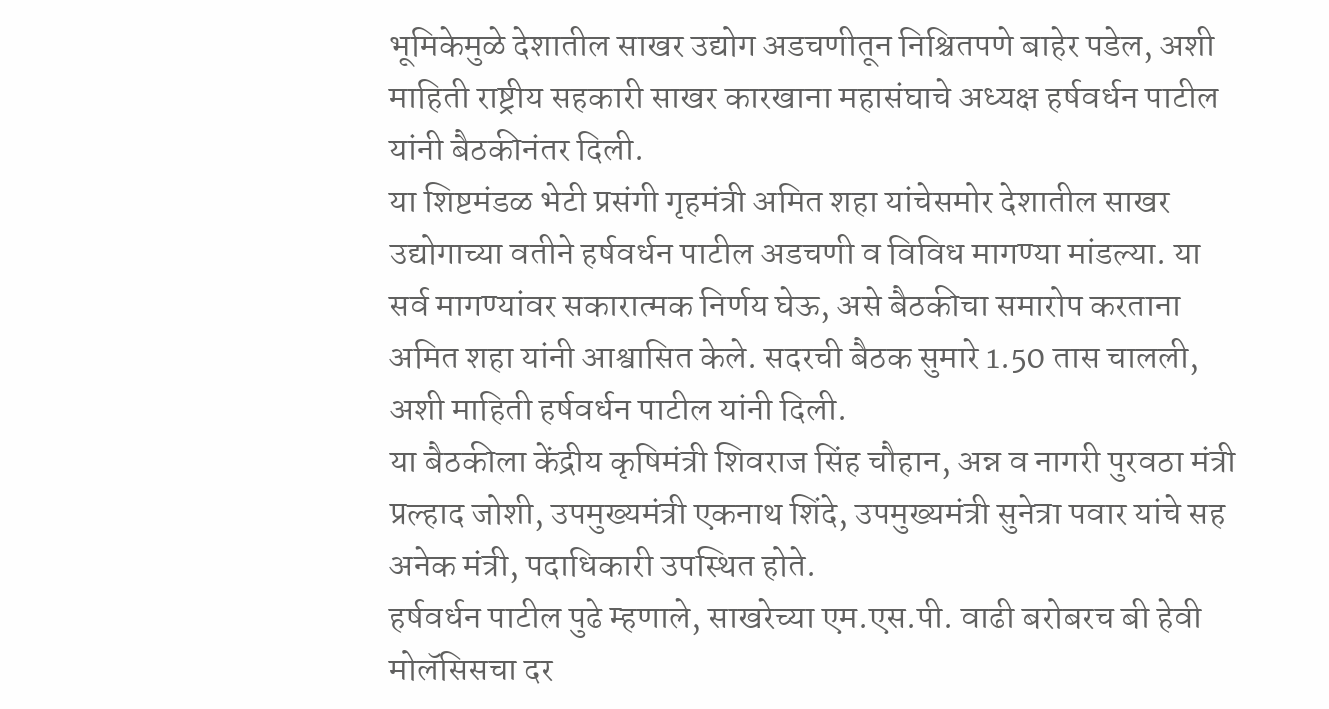भूमिकेमुळे देशातील साखर उद्योग अडचणीतून निश्चितपणे बाहेर पडेल, अशी माहिती राष्ट्रीय सहकारी साखर कारखाना महासंघाचे अध्यक्ष हर्षवर्धन पाटील यांनी बैठकीनंतर दिली.
या शिष्टमंडळ भेटी प्रसंगी गृहमंत्री अमित शहा यांचेसमोर देशातील साखर उद्योगाच्या वतीने हर्षवर्धन पाटील अडचणी व विविध मागण्या मांडल्या. या सर्व मागण्यांवर सकारात्मक निर्णय घेऊ, असे बैठकीचा समारोप करताना अमित शहा यांनी आश्वासित केले. सदरची बैठक सुमारे 1.50 तास चालली, अशी माहिती हर्षवर्धन पाटील यांनी दिली.
या बैठकीला केंद्रीय कृषिमंत्री शिवराज सिंह चौहान, अन्न व नागरी पुरवठा मंत्री प्रल्हाद जोशी, उपमुख्यमंत्री एकनाथ शिंदे, उपमुख्यमंत्री सुनेत्रा पवार यांचे सह अनेक मंत्री, पदाधिकारी उपस्थित होते.
हर्षवर्धन पाटील पुढे म्हणाले, साखरेच्या एम.एस.पी. वाढी बरोबरच बी हेवी मोलॅसिसचा दर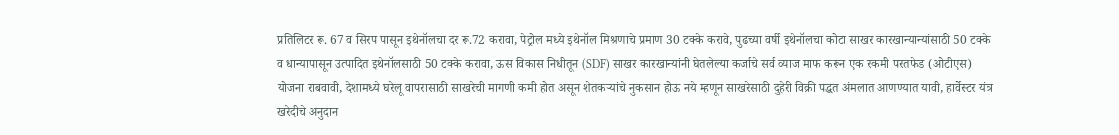प्रतिलिटर रू. 67 व सिरप पासून इथेनॉलचा दर रू.72 करावा, पेट्रोल मध्ये इथेनॉल मिश्रणाचे प्रमाण 30 टक्के करावे, पुढच्या वर्षी इथेनॉलचा कोटा साखर कारखान्यान्यांसाठी 50 टक्के व धान्यापासून उत्पादित इथेनॉलसाठी 50 टक्के करावा, ऊस विकास निधीतून (SDF) साखर कारखान्यांनी घेतलेल्या कर्जाचे सर्व व्याज माफ करून एक रकमी परतफेड (ओटीएस) योजना राबवावी, देशामध्ये घरेलू वापरासाठी साखरेची मागणी कमी होत असून शेतकऱ्यांचे नुकसान होऊ नये म्हणून साखरेसाठी दुहेरी विक्री पद्धत अंमलात आणण्यात यावी, हार्वेस्टर यंत्र खरेदीचे अनुदान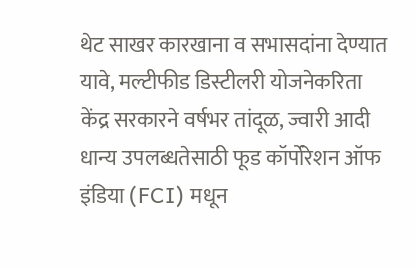थेट साखर कारखाना व सभासदांना देण्यात यावे, मल्टीफीड डिस्टीलरी योजनेकरिता केंद्र सरकारने वर्षभर तांदूळ, ज्वारी आदी धान्य उपलब्धतेसाठी फूड कॉर्पोरेशन ऑफ इंडिया (FCI) मधून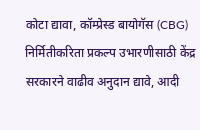कोटा द्यावा, कॉम्प्रेस्ड बायोगॅस (CBG) निर्मितीकरिता प्रकल्प उभारणीसाठी केंद्र सरकारने वाढीव अनुदान द्यावे, आदी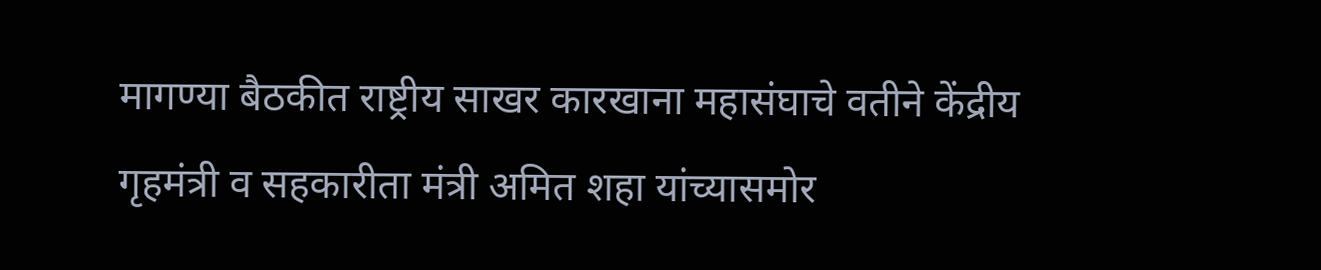मागण्या बैठकीत राष्ट्रीय साखर कारखाना महासंघाचे वतीने केंद्रीय गृहमंत्री व सहकारीता मंत्री अमित शहा यांच्यासमोर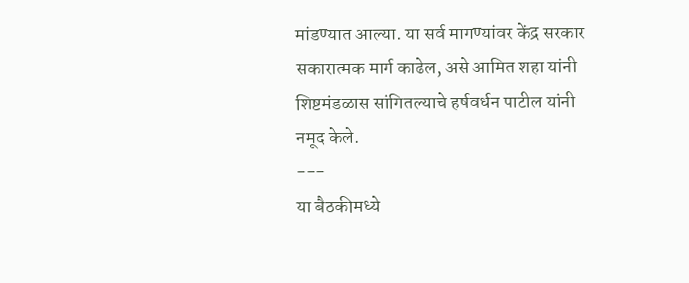मांडण्यात आल्या. या सर्व मागण्यांवर केंद्र सरकार सकारात्मक मार्ग काढेल, असे आमित शहा यांनी शिष्टमंडळास सांगितल्याचे हर्षवर्धन पाटील यांनी नमूद केले.
---
या बैठकीमध्ये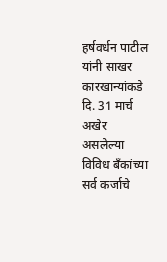हर्षवर्धन पाटील यांनी साखर कारखान्यांकडे दि. 31 मार्च अखेर असलेल्या विविध बँकांच्या सर्व कर्जाचे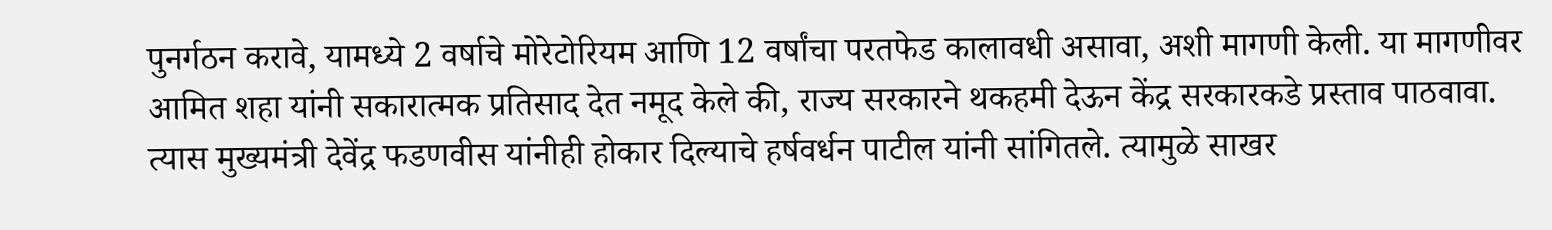पुनर्गठन करावे, यामध्ये 2 वर्षाचे मोरेटोरियम आणि 12 वर्षांचा परतफेड कालावधी असावा, अशी मागणी केली. या मागणीवर आमित शहा यांनी सकारात्मक प्रतिसाद देत नमूद केले की, राज्य सरकारने थकहमी देऊन केंद्र सरकारकडे प्रस्ताव पाठवावा. त्यास मुख्यमंत्री देवेंद्र फडणवीस यांनीही होकार दिल्याचे हर्षवर्धन पाटील यांनी सांगितले. त्यामुळे साखर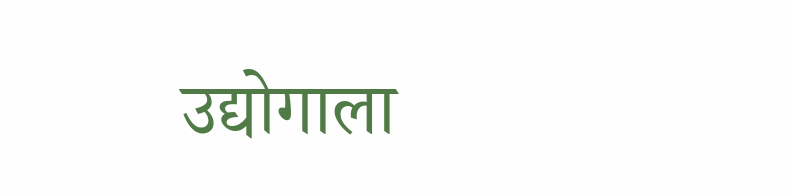उद्योगाला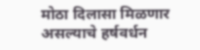मोठा दिलासा मिळणार असल्याचे हर्षवर्धन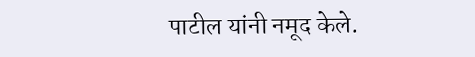पाटील यांनी नमूद केले.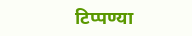टिप्पण्या